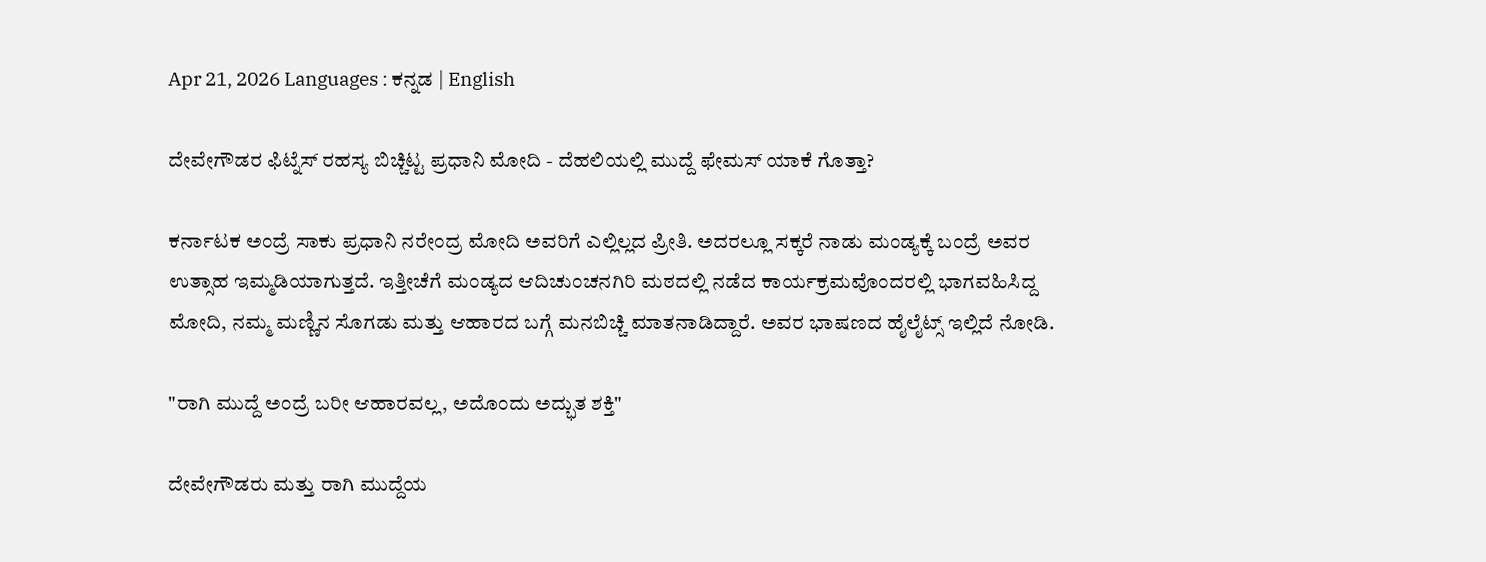Apr 21, 2026 Languages : ಕನ್ನಡ | English

ದೇವೇಗೌಡರ ಫಿಟ್ನೆಸ್ ರಹಸ್ಯ ಬಿಚ್ಚಿಟ್ಟ ಪ್ರಧಾನಿ ಮೋದಿ - ದೆಹಲಿಯಲ್ಲಿ ಮುದ್ದೆ ಫೇಮಸ್ ಯಾಕೆ ಗೊತ್ತಾ?

ಕರ್ನಾಟಕ ಅಂದ್ರೆ ಸಾಕು ಪ್ರಧಾನಿ ನರೇಂದ್ರ ಮೋದಿ ಅವರಿಗೆ ಎಲ್ಲಿಲ್ಲದ ಪ್ರೀತಿ. ಅದರಲ್ಲೂ ಸಕ್ಕರೆ ನಾಡು ಮಂಡ್ಯಕ್ಕೆ ಬಂದ್ರೆ ಅವರ ಉತ್ಸಾಹ ಇಮ್ಮಡಿಯಾಗುತ್ತದೆ. ಇತ್ತೀಚೆಗೆ ಮಂಡ್ಯದ ಆದಿಚುಂಚನಗಿರಿ ಮಠದಲ್ಲಿ ನಡೆದ ಕಾರ್ಯಕ್ರಮವೊಂದರಲ್ಲಿ ಭಾಗವಹಿಸಿದ್ದ ಮೋದಿ, ನಮ್ಮ ಮಣ್ಣಿನ ಸೊಗಡು ಮತ್ತು ಆಹಾರದ ಬಗ್ಗೆ ಮನಬಿಚ್ಚಿ ಮಾತನಾಡಿದ್ದಾರೆ. ಅವರ ಭಾಷಣದ ಹೈಲೈಟ್ಸ್ ಇಲ್ಲಿದೆ ನೋಡಿ.

"ರಾಗಿ ಮುದ್ದೆ ಅಂದ್ರೆ ಬರೀ ಆಹಾರವಲ್ಲ, ಅದೊಂದು ಅದ್ಭುತ ಶಕ್ತಿ"

ದೇವೇಗೌಡರು ಮತ್ತು ರಾಗಿ ಮುದ್ದೆಯ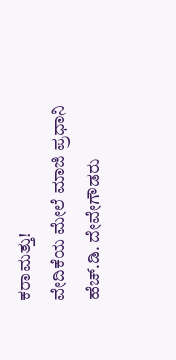ಕರಾಮತ್ತು!
ವೇದಿಕೆಯ ಮೇಲೆ ಮಾಜಿ ಪ್ರಧಾನಿ ಹೆಚ್.ಡಿ. ದೇವೇಗೌಡರು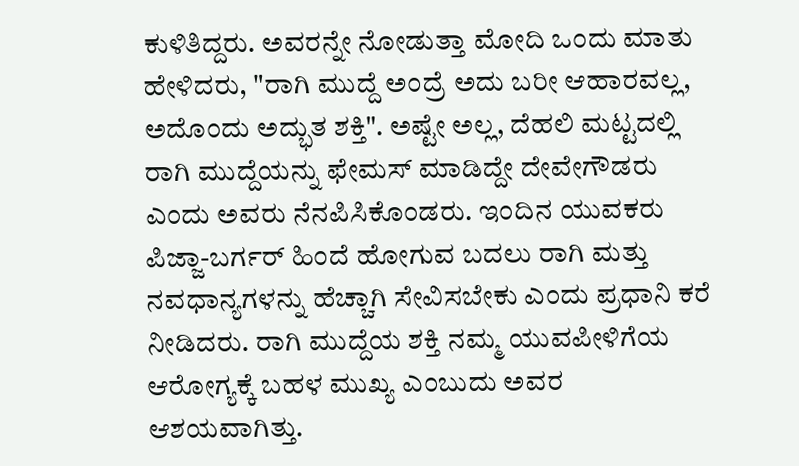ಕುಳಿತಿದ್ದರು. ಅವರನ್ನೇ ನೋಡುತ್ತಾ ಮೋದಿ ಒಂದು ಮಾತು ಹೇಳಿದರು, "ರಾಗಿ ಮುದ್ದೆ ಅಂದ್ರೆ ಅದು ಬರೀ ಆಹಾರವಲ್ಲ, ಅದೊಂದು ಅದ್ಭುತ ಶಕ್ತಿ". ಅಷ್ಟೇ ಅಲ್ಲ, ದೆಹಲಿ ಮಟ್ಟದಲ್ಲಿ ರಾಗಿ ಮುದ್ದೆಯನ್ನು ಫೇಮಸ್ ಮಾಡಿದ್ದೇ ದೇವೇಗೌಡರು ಎಂದು ಅವರು ನೆನಪಿಸಿಕೊಂಡರು. ಇಂದಿನ ಯುವಕರು ಪಿಜ್ಜಾ-ಬರ್ಗರ್ ಹಿಂದೆ ಹೋಗುವ ಬದಲು ರಾಗಿ ಮತ್ತು ನವಧಾನ್ಯಗಳನ್ನು ಹೆಚ್ಚಾಗಿ ಸೇವಿಸಬೇಕು ಎಂದು ಪ್ರಧಾನಿ ಕರೆ ನೀಡಿದರು. ರಾಗಿ ಮುದ್ದೆಯ ಶಕ್ತಿ ನಮ್ಮ ಯುವಪೀಳಿಗೆಯ ಆರೋಗ್ಯಕ್ಕೆ ಬಹಳ ಮುಖ್ಯ ಎಂಬುದು ಅವರ ಆಶಯವಾಗಿತ್ತು.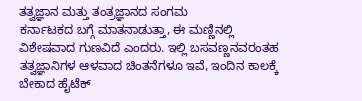ತತ್ವಜ್ಞಾನ ಮತ್ತು ತಂತ್ರಜ್ಞಾನದ ಸಂಗಮ
ಕರ್ನಾಟಕದ ಬಗ್ಗೆ ಮಾತನಾಡುತ್ತಾ, ಈ ಮಣ್ಣಿನಲ್ಲಿ ವಿಶೇಷವಾದ ಗುಣವಿದೆ ಎಂದರು. ಇಲ್ಲಿ ಬಸವಣ್ಣನವರಂತಹ ತತ್ವಜ್ಞಾನಿಗಳ ಆಳವಾದ ಚಿಂತನೆಗಳೂ ಇವೆ, ಇಂದಿನ ಕಾಲಕ್ಕೆ ಬೇಕಾದ ಹೈಟೆಕ್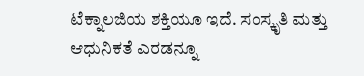ಟೆಕ್ನಾಲಜಿಯ ಶಕ್ತಿಯೂ ಇದೆ. ಸಂಸ್ಕೃತಿ ಮತ್ತು ಆಧುನಿಕತೆ ಎರಡನ್ನೂ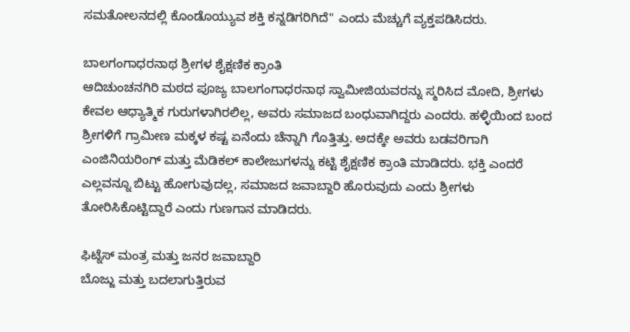ಸಮತೋಲನದಲ್ಲಿ ಕೊಂಡೊಯ್ಯುವ ಶಕ್ತಿ ಕನ್ನಡಿಗರಿಗಿದೆ" ಎಂದು ಮೆಚ್ಚುಗೆ ವ್ಯಕ್ತಪಡಿಸಿದರು.

ಬಾಲಗಂಗಾಧರನಾಥ ಶ್ರೀಗಳ ಶೈಕ್ಷಣಿಕ ಕ್ರಾಂತಿ
ಆದಿಚುಂಚನಗಿರಿ ಮಠದ ಪೂಜ್ಯ ಬಾಲಗಂಗಾಧರನಾಥ ಸ್ವಾಮೀಜಿಯವರನ್ನು ಸ್ಮರಿಸಿದ ಮೋದಿ, ಶ್ರೀಗಳು ಕೇವಲ ಆಧ್ಯಾತ್ಮಿಕ ಗುರುಗಳಾಗಿರಲಿಲ್ಲ, ಅವರು ಸಮಾಜದ ಬಂಧುವಾಗಿದ್ದರು ಎಂದರು. ಹಳ್ಳಿಯಿಂದ ಬಂದ ಶ್ರೀಗಳಿಗೆ ಗ್ರಾಮೀಣ ಮಕ್ಕಳ ಕಷ್ಟ ಏನೆಂದು ಚೆನ್ನಾಗಿ ಗೊತ್ತಿತ್ತು. ಅದಕ್ಕೇ ಅವರು ಬಡವರಿಗಾಗಿ ಎಂಜಿನಿಯರಿಂಗ್ ಮತ್ತು ಮೆಡಿಕಲ್ ಕಾಲೇಜುಗಳನ್ನು ಕಟ್ಟಿ ಶೈಕ್ಷಣಿಕ ಕ್ರಾಂತಿ ಮಾಡಿದರು. ಭಕ್ತಿ ಎಂದರೆ ಎಲ್ಲವನ್ನೂ ಬಿಟ್ಟು ಹೋಗುವುದಲ್ಲ, ಸಮಾಜದ ಜವಾಬ್ದಾರಿ ಹೊರುವುದು ಎಂದು ಶ್ರೀಗಳು ತೋರಿಸಿಕೊಟ್ಟಿದ್ದಾರೆ ಎಂದು ಗುಣಗಾನ ಮಾಡಿದರು.

ಫಿಟ್ನೆಸ್ ಮಂತ್ರ ಮತ್ತು ಜನರ ಜವಾಬ್ದಾರಿ
ಬೊಜ್ಜು ಮತ್ತು ಬದಲಾಗುತ್ತಿರುವ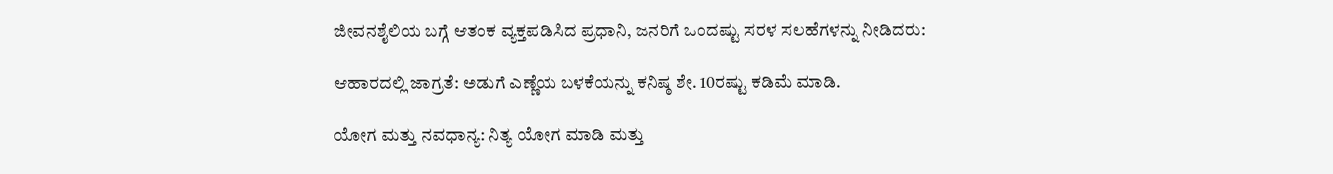ಜೀವನಶೈಲಿಯ ಬಗ್ಗೆ ಆತಂಕ ವ್ಯಕ್ತಪಡಿಸಿದ ಪ್ರಧಾನಿ, ಜನರಿಗೆ ಒಂದಷ್ಟು ಸರಳ ಸಲಹೆಗಳನ್ನು ನೀಡಿದರು:

ಆಹಾರದಲ್ಲಿ ಜಾಗ್ರತೆ: ಅಡುಗೆ ಎಣ್ಣೆಯ ಬಳಕೆಯನ್ನು ಕನಿಷ್ಠ ಶೇ. 10ರಷ್ಟು ಕಡಿಮೆ ಮಾಡಿ.

ಯೋಗ ಮತ್ತು ನವಧಾನ್ಯ: ನಿತ್ಯ ಯೋಗ ಮಾಡಿ ಮತ್ತು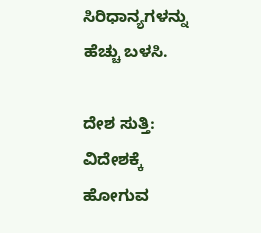ಸಿರಿಧಾನ್ಯಗಳನ್ನು ಹೆಚ್ಚು ಬಳಸಿ.

ದೇಶ ಸುತ್ತಿ: ವಿದೇಶಕ್ಕೆ ಹೋಗುವ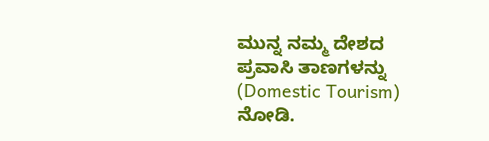ಮುನ್ನ ನಮ್ಮ ದೇಶದ ಪ್ರವಾಸಿ ತಾಣಗಳನ್ನು (Domestic Tourism) ನೋಡಿ.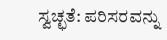ಸ್ವಚ್ಛತೆ: ಪರಿಸರವನ್ನು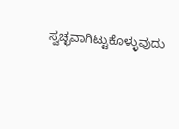ಸ್ವಚ್ಛವಾಗಿಟ್ಟುಕೊಳ್ಳುವುದು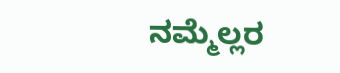ನಮ್ಮೆಲ್ಲರ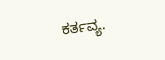ಕರ್ತವ್ಯ.